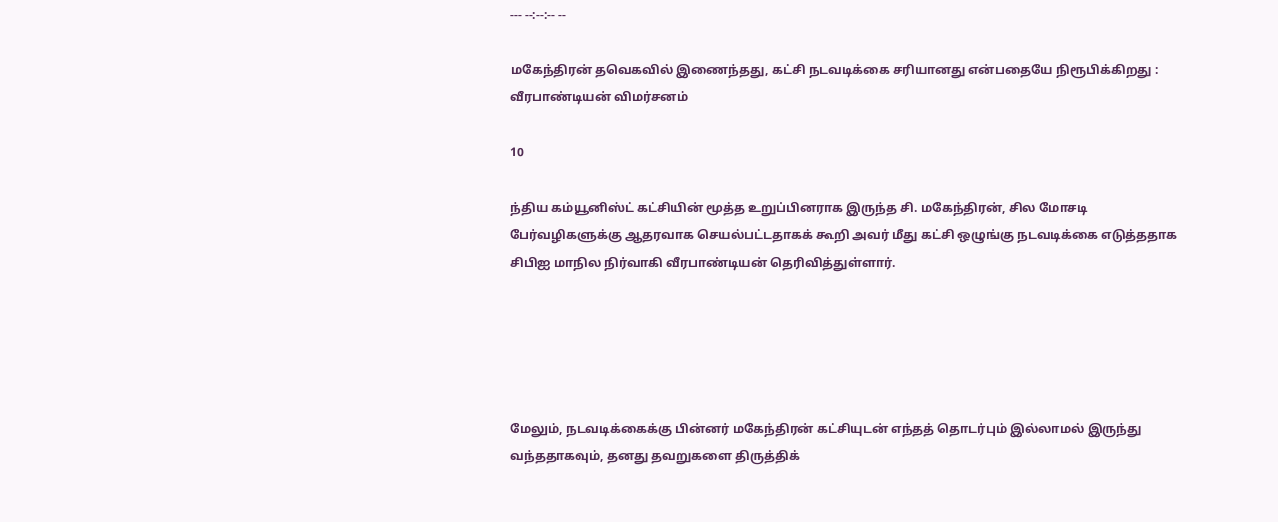--- --:--:-- --

மகேந்திரன் தவெகவில் இணைந்தது, கட்சி நடவடிக்கை சரியானது என்பதையே நிரூபிக்கிறது : வீரபாண்டியன் விமர்சனம்

10

ந்திய கம்யூனிஸ்ட் கட்சியின் மூத்த உறுப்பினராக இருந்த சி. மகேந்திரன், சில மோசடி பேர்வழிகளுக்கு ஆதரவாக செயல்பட்டதாகக் கூறி அவர் மீது கட்சி ஒழுங்கு நடவடிக்கை எடுத்ததாக சிபிஐ மாநில நிர்வாகி வீரபாண்டியன் தெரிவித்துள்ளார்.





மேலும், நடவடிக்கைக்கு பின்னர் மகேந்திரன் கட்சியுடன் எந்தத் தொடர்பும் இல்லாமல் இருந்து வந்ததாகவும், தனது தவறுகளை திருத்திக்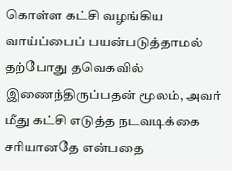கொள்ள கட்சி வழங்கிய வாய்ப்பைப் பயன்படுத்தாமல் தற்போது தவெகவில் இணைந்திருப்பதன் மூலம், அவர் மீது கட்சி எடுத்த நடவடிக்கை சரியானதே என்பதை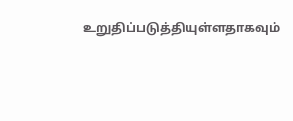உறுதிப்படுத்தியுள்ளதாகவும்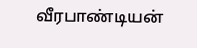வீரபாண்டியன்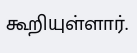கூறியுள்ளார்.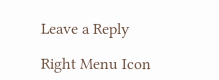Leave a Reply

Right Menu Icon